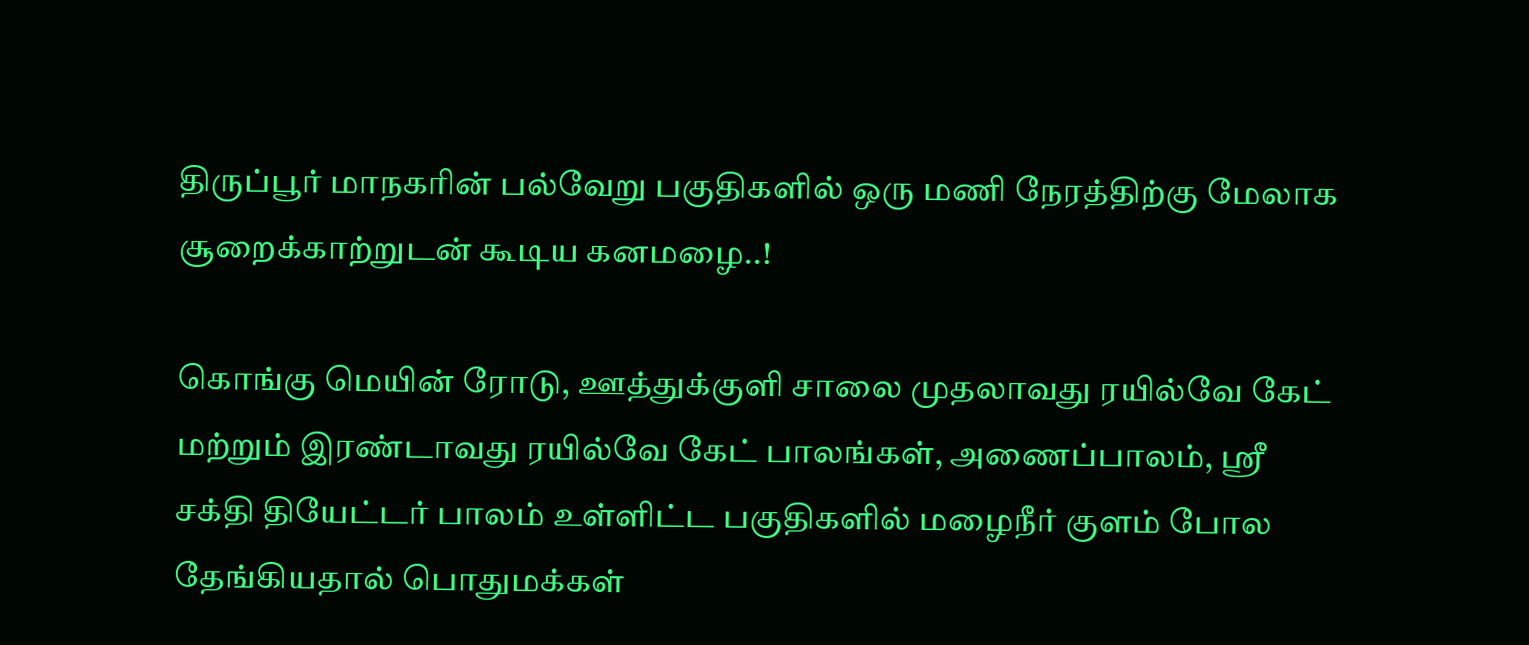திருப்பூர் மாநகரின் பல்வேறு பகுதிகளில் ஒரு மணி நேரத்திற்கு மேலாக சூறைக்காற்றுடன் கூடிய கனமழை..!

கொங்கு மெயின் ரோடு, ஊத்துக்குளி சாலை முதலாவது ரயில்வே கேட் மற்றும் இரண்டாவது ரயில்வே கேட் பாலங்கள், அணைப்பாலம், ஸ்ரீ சக்தி தியேட்டர் பாலம் உள்ளிட்ட பகுதிகளில் மழைநீர் குளம் போல தேங்கியதால் பொதுமக்கள்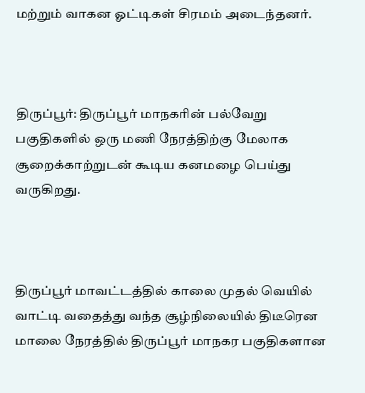மற்றும் வாகன ஓட்டிகள் சிரமம் அடைந்தனர்.



திருப்பூர்: திருப்பூர் மாநகரின் பல்வேறு பகுதிகளில் ஒரு மணி நேரத்திற்கு மேலாக சூறைக்காற்றுடன் கூடிய கனமழை பெய்து வருகிறது.



திருப்பூர் மாவட்டத்தில் காலை முதல் வெயில் வாட்டி வதைத்து வந்த சூழ்நிலையில் திடீரென மாலை நேரத்தில் திருப்பூர் மாநகர பகுதிகளான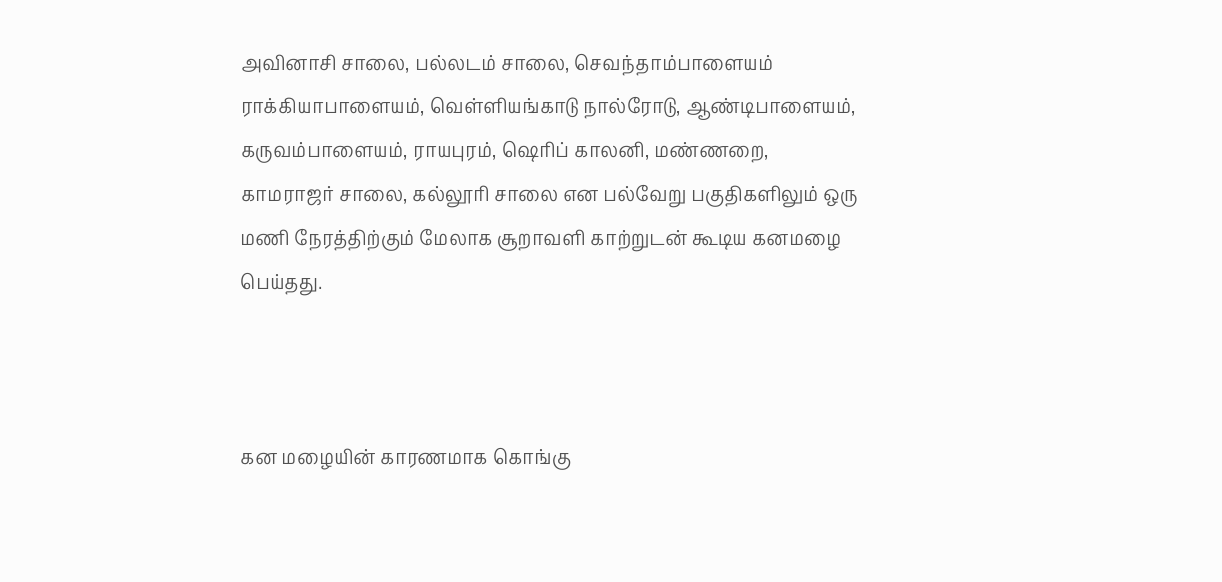அவினாசி சாலை, பல்லடம் சாலை, செவந்தாம்பாளையம் ராக்கியாபாளையம், வெள்ளியங்காடு நால்ரோடு, ஆண்டிபாளையம், கருவம்பாளையம், ராயபுரம், ஷெரிப் காலனி, மண்ணறை, காமராஜர் சாலை, கல்லூரி சாலை என பல்வேறு பகுதிகளிலும் ஒரு மணி நேரத்திற்கும் மேலாக சூறாவளி காற்றுடன் கூடிய கனமழை பெய்தது.



கன மழையின் காரணமாக கொங்கு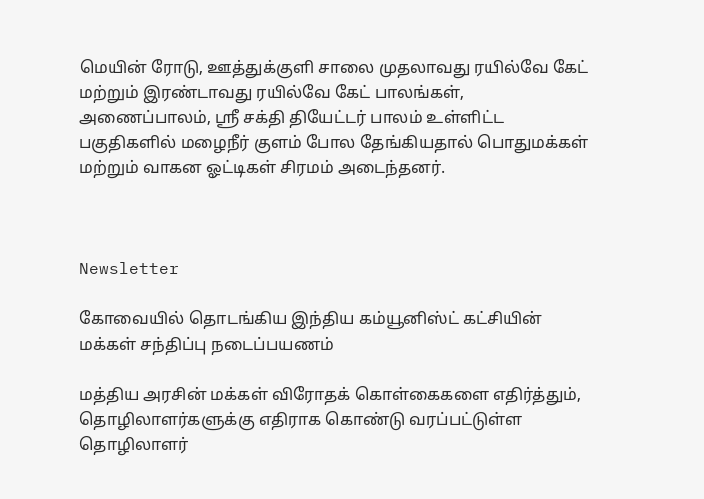மெயின் ரோடு, ஊத்துக்குளி சாலை முதலாவது ரயில்வே கேட் மற்றும் இரண்டாவது ரயில்வே கேட் பாலங்கள், அணைப்பாலம், ஸ்ரீ சக்தி தியேட்டர் பாலம் உள்ளிட்ட பகுதிகளில் மழைநீர் குளம் போல தேங்கியதால் பொதுமக்கள் மற்றும் வாகன ஓட்டிகள் சிரமம் அடைந்தனர்.



Newsletter

கோவையில் தொடங்கிய இந்திய கம்யூனிஸ்ட் கட்சியின் மக்கள் சந்திப்பு நடைப்பயணம்

மத்திய அரசின் மக்கள் விரோதக் கொள்கைகளை எதிர்த்தும், தொழிலாளர்களுக்கு எதிராக கொண்டு வரப்பட்டுள்ள தொழிலாளர்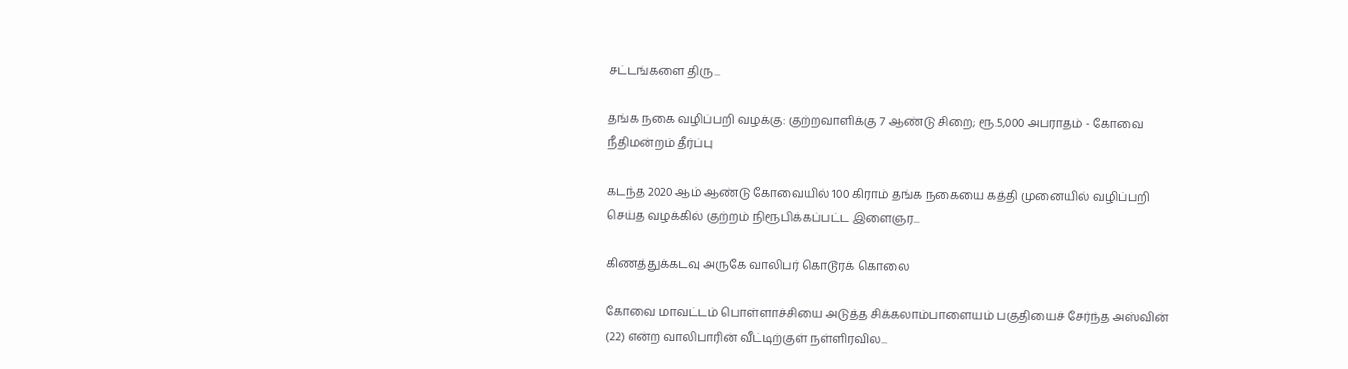சட்டங்களை திரு...

தங்க நகை வழிப்பறி வழக்கு: குற்றவாளிக்கு 7 ஆண்டு சிறை; ரூ.5,000 அபராதம் - கோவை நீதிமன்றம் தீர்ப்பு

கடந்த 2020 ஆம் ஆண்டு கோவையில் 100 கிராம் தங்க நகையை கத்தி முனையில் வழிப்பறி செய்த வழக்கில் குற்றம் நிரூபிக்கப்பட்ட இளைஞர...

கிணத்துக்கடவு அருகே வாலிபர் கொடூரக் கொலை

கோவை மாவட்டம் பொள்ளாச்சியை அடுத்த சிக்கலாம்பாளையம் பகுதியைச் சேர்ந்த அஸ்வின் (22) என்ற வாலிபாரின் வீட்டிற்குள் நள்ளிரவில...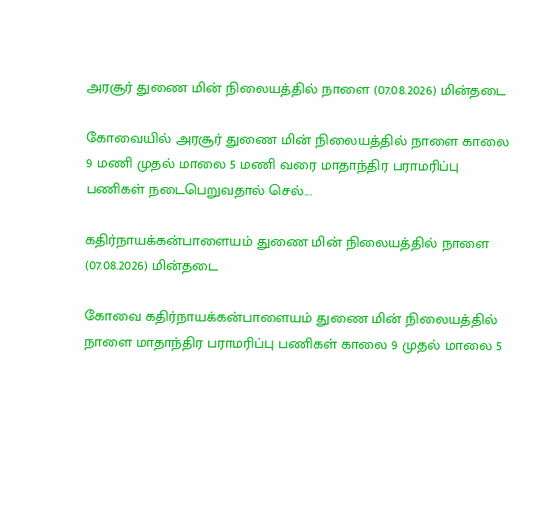அரசூர் துணை மின் நிலையத்தில் நாளை (07.08.2026) மின்தடை

கோவையில் அரசூர் துணை மின் நிலையத்தில் நாளை காலை 9 மணி முதல் மாலை 5 மணி வரை மாதாந்திர பராமரிப்பு பணிகள் நடைபெறுவதால் செல்...

கதிர்நாயக்கன்பாளையம் துணை மின் நிலையத்தில் நாளை (07.08.2026) மின்தடை

கோவை கதிர்நாயக்கன்பாளையம் துணை மின் நிலையத்தில் நாளை மாதாந்திர பராமரிப்பு பணிகள் காலை 9 முதல் மாலை 5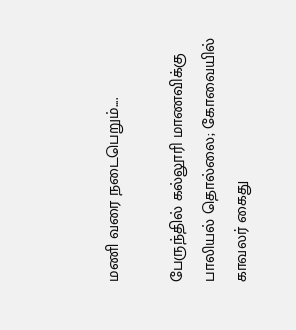மணி வரை நடைபெறும்....

பேருந்தில் கல்லூரி மாணவிக்கு பாலியல் தொல்லை; கோவையில் காவலர் கைது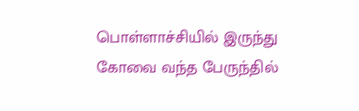பொள்ளாச்சியில் இருந்து கோவை வந்த பேருந்தில்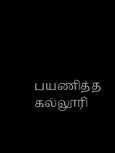பயணித்த கல்லூரி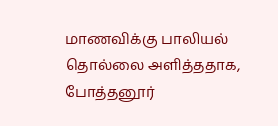மாணவிக்கு பாலியல் தொல்லை அளித்ததாக, போத்தனூர்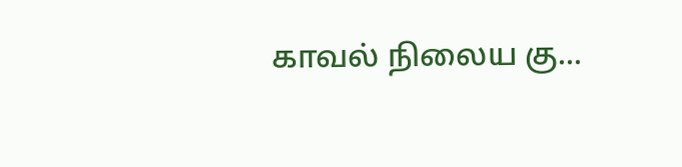காவல் நிலைய கு...